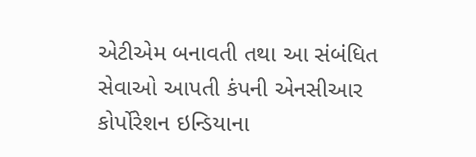એટીએમ બનાવતી તથા આ સંબંધિત સેવાઓ આપતી કંપની એનસીઆર કોર્પોરેશન ઇન્ડિયાના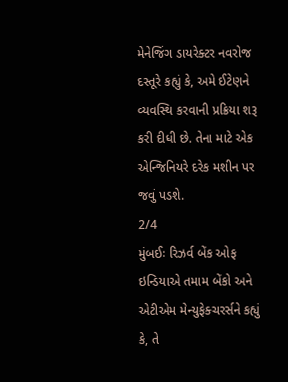મેનેજિંગ ડાયરેક્ટર નવરોજ દસ્તૂરે કહ્યું કે, અમે ઈટેણને વ્યવસ્થિ કરવાની પ્રક્રિયા શરૂ કરી દીધી છે. તેના માટે એક એન્જિનિયરે દરેક મશીન પર જવું પડશે.
2/4
મુંબઈઃ રિઝર્વ બેંક ઓફ ઇન્ડિયાએ તમામ બેંકો અને એટીએમ મેન્યુફેક્ચરર્સને કહ્યું કે, તે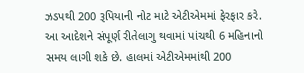ઝડપથી 200 રૂપિયાની નોટ માટે એટીએમમાં ફેરફાર કરે. આ આદેશને સંપૂર્ણ રીતેલાગુ થવામાં પાંચથી 6 મહિનાનો સમય લાગી શકે છે. હાલમાં એટીએમમાંથી 200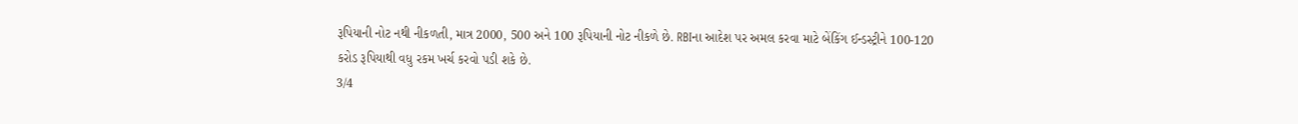રૂપિયાની નોટ નથી નીકળતી, માત્ર 2000, 500 અને 100 રૂપિયાની નોટ નીકળે છે. RBIના આદેશ પર અમલ કરવા માટે બેંકિંગ ઈન્ડસ્ટ્રીને 100-120 કરોડ રૂપિયાથી વધુ રકમ ખર્ચ કરવો પડી શકે છે.
3/4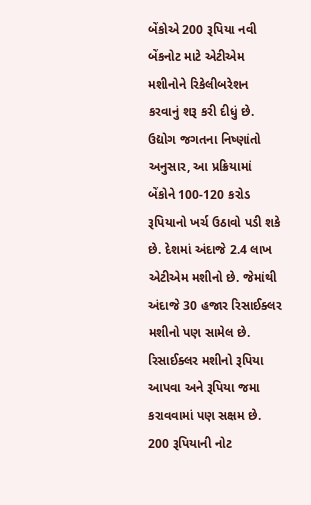બેંકોએ 200 રૂપિયા નવી બેંકનોટ માટે એટીએમ મશીનોને રિકેલીબરેશન કરવાનું શરૂ કરી દીધું છે. ઉદ્યોગ જગતના નિષ્ણાંતો અનુસાર, આ પ્રક્રિયામાં બેંકોને 100-120 કરોડ રૂપિયાનો ખર્ચ ઉઠાવો પડી શકે છે. દેશમાં અંદાજે 2.4 લાખ એટીએમ મશીનો છે. જેમાંથી અંદાજે 30 હજાર રિસાઈક્લર મશીનો પણ સામેલ છે. રિસાઈક્લર મશીનો રૂપિયા આપવા અને રૂપિયા જમા કરાવવામાં પણ સક્ષમ છે. 200 રૂપિયાની નોટ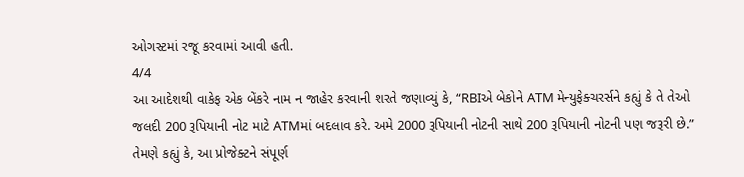ઓગસ્ટમાં રજૂ કરવામાં આવી હતી.
4/4
આ આદેશથી વાકેફ એક બેંકરે નામ ન જાહેર કરવાની શરતે જણાવ્યું કે, “RBIએ બેકોને ATM મેન્યુફેક્ચરર્સને કહ્યું કે તે તેઓ જલદી 200 રૂપિયાની નોટ માટે ATMમાં બદલાવ કરે. અમે 2000 રૂપિયાની નોટની સાથે 200 રૂપિયાની નોટની પણ જરૂરી છે.” તેમણે કહ્યું કે, આ પ્રોજેક્ટને સંપૂર્ણ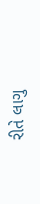રીતે લાગુ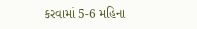કરવામાં 5-6 મહિના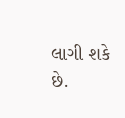લાગી શકે છે.